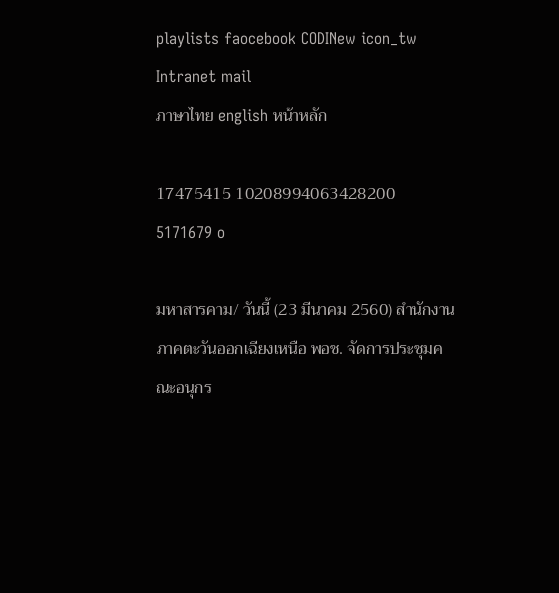playlists faocebook CODINew icon_tw Intranet mail
ภาษาไทย english หน้าหลัก

17475415 10208994063428200 5171679 o

มหาสารคาม/ วันนี้ (23 มีนาคม 2560) สำนักงานภาคตะวันออกเฉียงเหนือ พอช. จัดการประชุมคณะอนุกร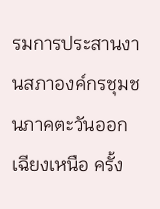รมการประสานงานสภาองค์กรชุมชนภาคตะวันออกเฉียงเหนือ ครั้ง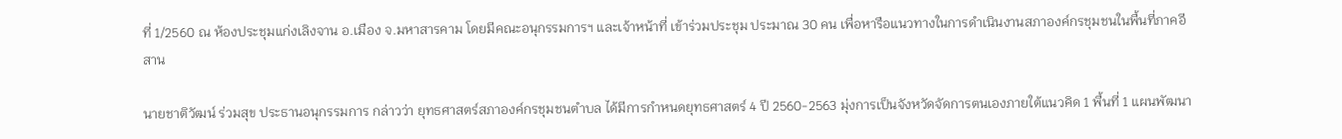ที่ 1/2560 ณ ห้องประชุมแก่งเลิงจาน อ.เมือง จ.มหาสารคาม โดยมีคณะอนุกรรมการฯ และเจ้าหน้าที่ เข้าร่วมประชุม ประมาณ 30 คน เพื่อหารือแนวทางในการดำเนินงานสภาองค์กรชุมชนในพื้นที่ภาคอีสาน

นายชาติวัฒน์ ร่วมสุข ประธานอนุกรรมการ กล่าวว่า ยุทธศาสตร์สภาองค์กรชุมชนตำบล ได้มีการกำหนดยุทธศาสตร์ 4 ปี 2560-2563 มุ่งการเป็นจังหวัดจัดการตนเองภายใต้แนวคิด 1 พื้นที่ 1 แผนพัฒนา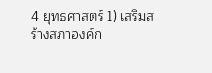4 ยุทธศาสตร์ 1) เสริมสร้างสภาองค์ก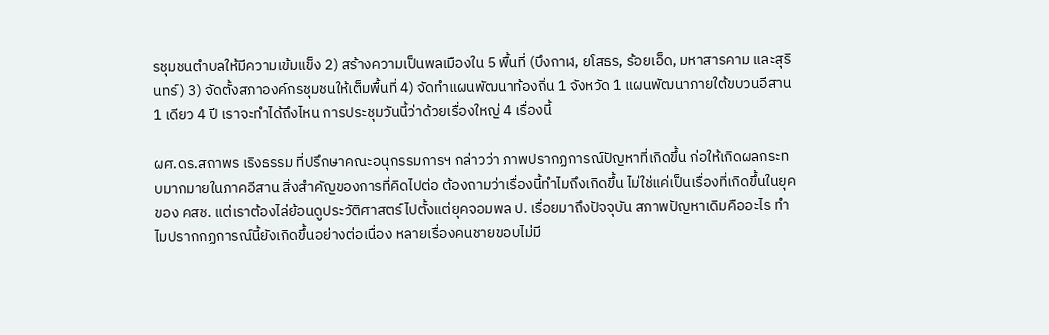รชุมชนตำบลให้มีความเข้มแข็ง 2) สร้างความเป็นพลเมืองใน 5 พื้นที่ (บึงกาฬ, ยโสธร, ร้อยเอ็ด, มหาสารคาม และสุรินทร์) 3) จัดตั้งสภาองค์กรชุมชนให้เต็มพื้นที่ 4) จัดทำแผนพัฒนาท้องถิ่น 1 จังหวัด 1 แผนพัฒนาภายใต้ขบวนอีสาน 1 เดียว 4 ปี เราจะทำได้ถึงไหน การประชุมวันนี้ว่าด้วยเรื่องใหญ่ 4 เรื่องนี้

ผศ.ดร.สถาพร เริงธรรม ที่ปรึกษาคณะอนุกรรมการฯ กล่าวว่า ภาพปรากฏการณ์ปัญหาที่เกิดขึ้น ก่อให้เกิดผลกระทบมากมายในภาคอีสาน สิ่งสำคัญของการที่คิดไปต่อ ต้องถามว่าเรื่องนี้ทำไมถึงเกิดขึ้น ไม่ใช่แค่เป็นเรื่องที่เกิดขึ้นในยุคของ คสช. แต่เราต้องไล่ย้อนดูประวัติศาสตร์ไปตั้งแต่ยุคจอมพล ป. เรื่อยมาถึงปัจจุบัน สภาพปัญหาเดิมคืออะไร ทำไมปรากกฏการณ์นี้ยังเกิดขึ้นอย่างต่อเนื่อง หลายเรื่องคนชายขอบไม่มี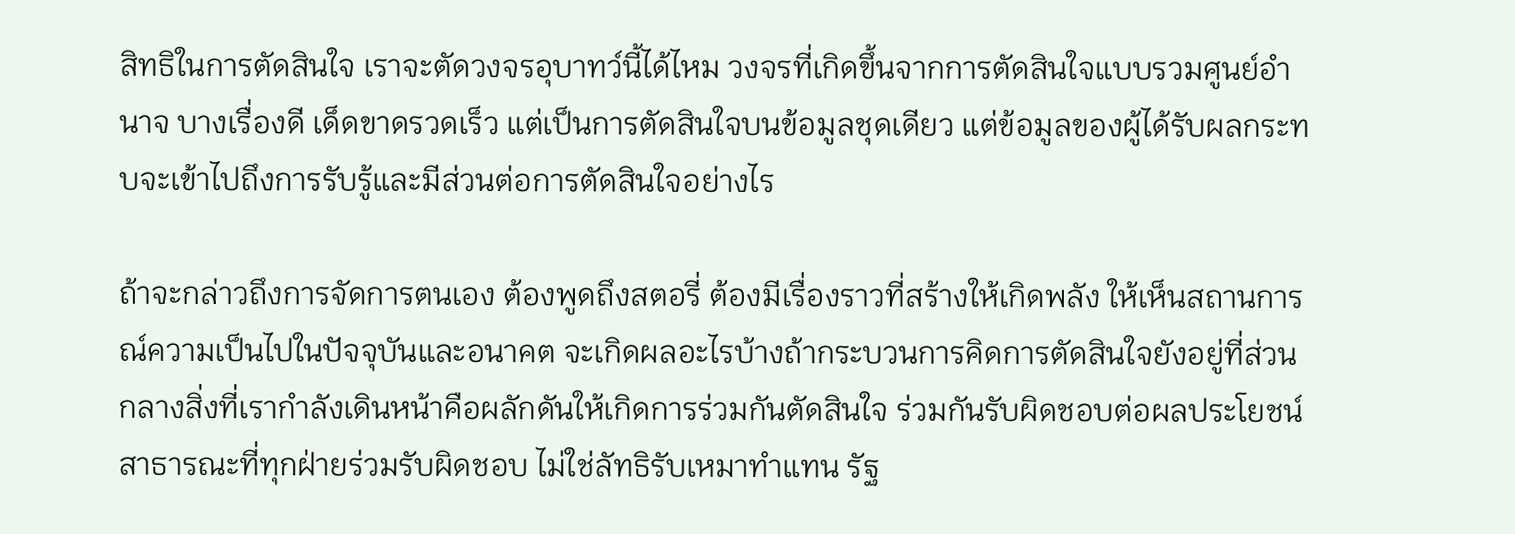สิทธิในการตัดสินใจ เราจะตัดวงจรอุบาทว์นี้ได้ไหม วงจรที่เกิดขึ้นจากการตัดสินใจแบบรวมศูนย์อำนาจ บางเรื่องดี เด็ดขาดรวดเร็ว แต่เป็นการตัดสินใจบนข้อมูลชุดเดียว แต่ข้อมูลของผู้ได้รับผลกระทบจะเข้าไปถึงการรับรู้และมีส่วนต่อการตัดสินใจอย่างไร

ถ้าจะกล่าวถึงการจัดการตนเอง ต้องพูดถึงสตอรี่ ต้องมีเรื่องราวที่สร้างให้เกิดพลัง ให้เห็นสถานการณ์ความเป็นไปในปัจจุบันและอนาคต จะเกิดผลอะไรบ้างถ้ากระบวนการคิดการตัดสินใจยังอยู่ที่ส่วนกลางสิ่งที่เรากำลังเดินหน้าคือผลักดันให้เกิดการร่วมกันตัดสินใจ ร่วมกันรับผิดชอบต่อผลประโยชน์สาธารณะที่ทุกฝ่ายร่วมรับผิดชอบ ไม่ใช่ลัทธิรับเหมาทำแทน รัฐ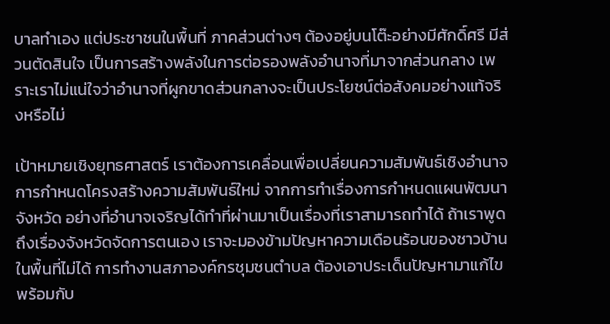บาลทำเอง แต่ประชาชนในพื้นที่ ภาคส่วนต่างๆ ต้องอยู่บนโต๊ะอย่างมีศักดิ์ศรี มีส่วนตัดสินใจ เป็นการสร้างพลังในการต่อรองพลังอำนาจที่มาจากส่วนกลาง เพราะเราไม่แน่ใจว่าอำนาจที่ผูกขาดส่วนกลางจะเป็นประโยชน์ต่อสังคมอย่างแท้จริงหรือไม่

เป้าหมายเชิงยุทธศาสตร์ เราต้องการเคลื่อนเพื่อเปลี่ยนความสัมพันธ์เชิงอำนาจ การกำหนดโครงสร้างความสัมพันธ์ใหม่ จากการทำเรื่องการกำหนดแผนพัฒนาจังหวัด อย่างที่อำนาจเจริญได้ทำที่ผ่านมาเป็นเรื่องที่เราสามารถทำได้ ถ้าเราพูดถึงเรื่องจังหวัดจัดการตนเอง เราจะมองข้ามปัญหาความเดือนร้อนของชาวบ้านในพื้นที่ไม่ได้ การทำงานสภาองค์กรชุมชนตำบล ต้องเอาประเด็นปัญหามาแก้ไข พร้อมกับ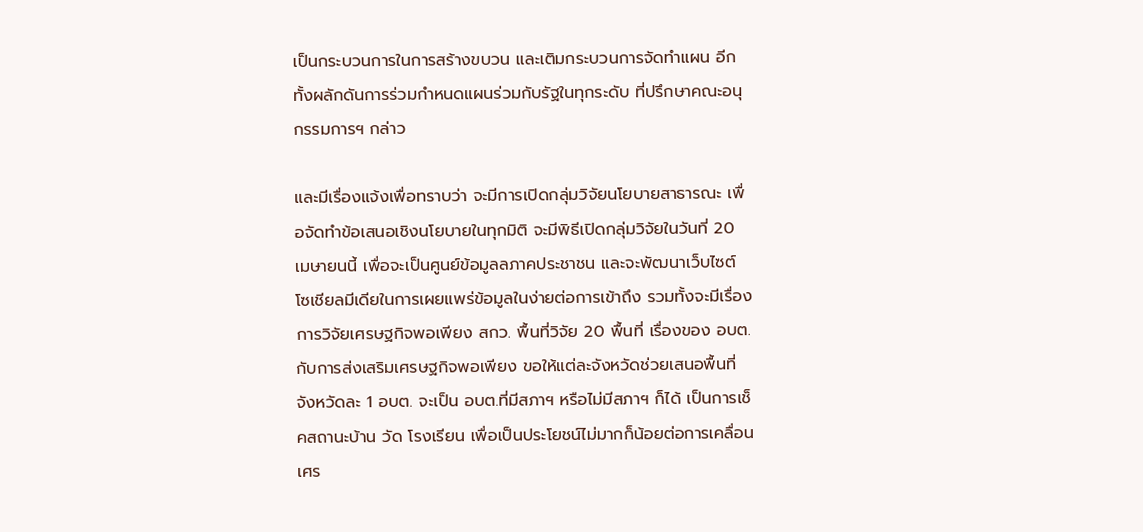เป็นกระบวนการในการสร้างขบวน และเติมกระบวนการจัดทำแผน อีกทั้งผลักดันการร่วมกำหนดแผนร่วมกับรัฐในทุกระดับ ที่ปรึกษาคณะอนุกรรมการฯ กล่าว

และมีเรื่องแจ้งเพื่อทราบว่า จะมีการเปิดกลุ่มวิจัยนโยบายสาธารณะ เพื่อจัดทำข้อเสนอเชิงนโยบายในทุกมิติ จะมีพิธีเปิดกลุ่มวิจัยในวันที่ 20 เมษายนนี้ เพื่อจะเป็นศูนย์ข้อมูลลภาคประชาชน และจะพัฒนาเว็บไซต์ โซเชียลมีเดียในการเผยแพร่ข้อมูลในง่ายต่อการเข้าถึง รวมทั้งจะมีเรื่องการวิจัยเศรษฐกิจพอเพียง สกว. พื้นที่วิจัย 20 พื้นที่ เรื่องของ อบต.กับการส่งเสริมเศรษฐกิจพอเพียง ขอให้แต่ละจังหวัดช่วยเสนอพื้นที่จังหวัดละ 1 อบต. จะเป็น อบต.ที่มีสภาฯ หรือไม่มีสภาฯ ก็ได้ เป็นการเช็คสถานะบ้าน วัด โรงเรียน เพื่อเป็นประโยชน์ไม่มากก็น้อยต่อการเคลื่อนเศร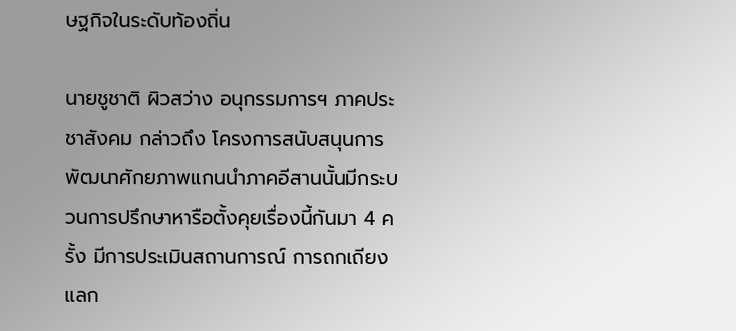ษฐกิจในระดับท้องถิ่น

นายชูชาติ ผิวสว่าง อนุกรรมการฯ ภาคประชาสังคม กล่าวถึง โครงการสนับสนุนการพัฒนาศักยภาพแกนนำภาคอีสานนั้นมีกระบวนการปรึกษาหารือตั้งคุยเรื่องนี้กันมา 4 ครั้ง มีการประเมินสถานการณ์ การถกเถียงแลก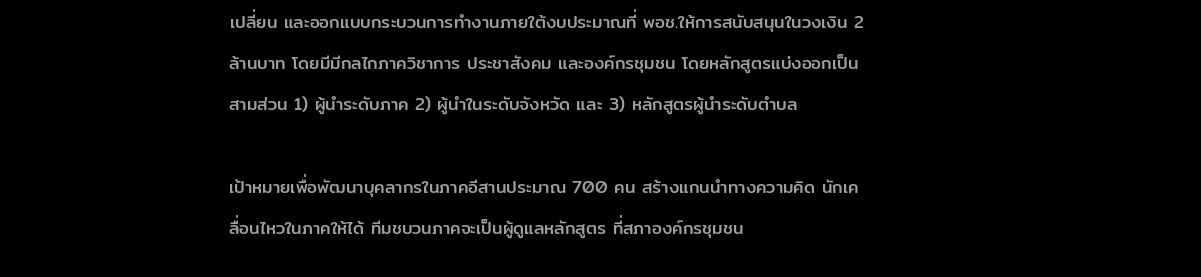เปลี่ยน และออกแบบกระบวนการทำงานภายใต้งบประมาณที่ พอช.ให้การสนับสนุนในวงเงิน 2 ล้านบาท โดยมีมีกลไกภาควิชาการ ประชาสังคม และองค์กรชุมชน โดยหลักสูตรแบ่งออกเป็นสามส่วน 1) ผู้นำระดับภาค 2) ผู้นำในระดับจังหวัด และ 3) หลักสูตรผู้นำระดับตำบล

เป้าหมายเพื่อพัฒนาบุคลากรในภาคอีสานประมาณ 700 คน สร้างแกนนำทางความคิด นักเคลื่อนไหวในภาคให้ได้ ทีมชบวนภาคจะเป็นผู้ดูแลหลักสูตร ที่สภาองค์กรชุมชน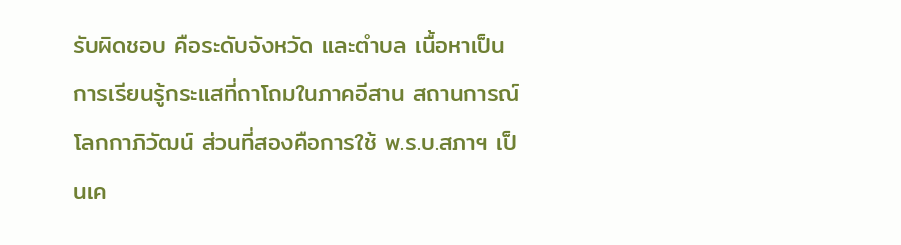รับผิดชอบ คือระดับจังหวัด และตำบล เนื้อหาเป็นการเรียนรู้กระแสที่ถาโถมในภาคอีสาน สถานการณ์ โลกกาภิวัฒน์ ส่วนที่สองคือการใช้ พ.ร.บ.สภาฯ เป็นเค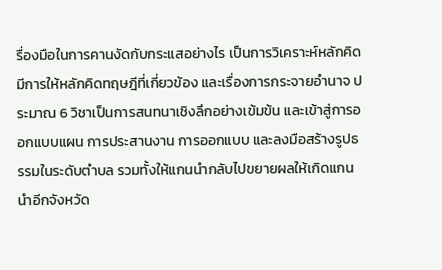รื่องมือในการคานงัดกับกระแสอย่างไร เป็นการวิเคราะห์หลักคิด มีการให้หลักคิดทฤษฎีที่เกี่ยวข้อง และเรื่องการกระจายอำนาจ ประมาณ 6 วิชาเป็นการสนทนาเชิงลึกอย่างเข้มข้น และเข้าสู่การออกแบบแผน การประสานงาน การออกแบบ และลงมือสร้างรูปธรรมในระดับตำบล รวมทั้งให้แกนนำกลับไปขยายผลให้เกิดแกนนำอีกจังหวัด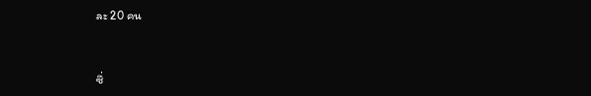ละ 20 คน



ซึ่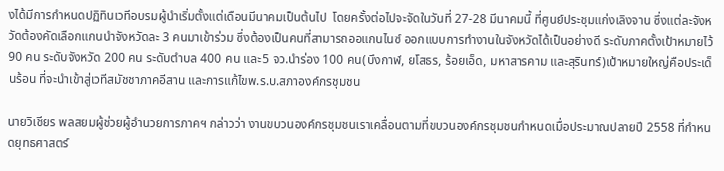งได้มีการกำหนดปฏิทินเวทีอบรมผู้นำเริ่มตั้งแต่เดือนมีนาคมเป็นต้นไป  โดยครั้งต่อไปจะจัดในวันที่ 27-28 มีนาคมนี้ ที่ศูนย์ประชุมแก่งเลิงจาน ซึ่งแต่ละจังหวัดต้องคัดเลือกแกนนำจังหวัดละ 3 คนมาเข้าร่วม ซึ่งต้องเป็นคนที่สามารถออแกนไนซ์ ออกแบบการทำงานในจังหวัดได้เป็นอย่างดี ระดับภาคตั้งเป้าหมายไว้ 90 คน ระดับจังหวัด 200 คน ระดับตำบล 400 คน และ5 จว.นำร่อง 100 คน(บึงกาฬ, ยโสธร, ร้อยเอ็ด, มหาสารคาม และสุรินทร์)เป้าหมายใหญ่คือประเด็นร้อน ที่จะนำเข้าสู่เวทีสมัชชาภาคอีสาน และการแก้ไขพ.ร.บ.สภาองค์กรชุมชน

นายวิเชียร พลสยมผู้ช่วยผู้อำนวยการภาคฯ กล่าวว่า งานขบวนองค์กรชุมชนเราเคลื่อนตามที่ขบวนองค์กรชุมชนกำหนดเมื่อประมาณปลายปี 2558 ที่กำหนดยุทธศาสตร์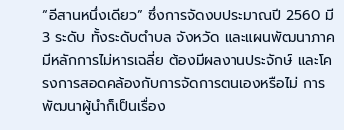“อีสานหนึ่งเดียว” ซึ่งการจัดงบประมาณปี 2560 มี 3 ระดับ ทั้งระดับตำบล จังหวัด และแผนพัฒนาภาค มีหลักการไม่หารเฉลี่ย ต้องมีผลงานประจักษ์ และโครงการสอดคล้องกับการจัดการตนเองหรือไม่ การพัฒนาผู้นำก็เป็นเรื่อง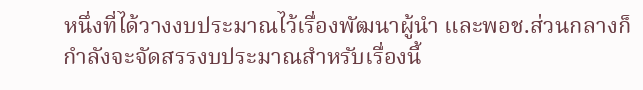หนึ่งที่ได้วางงบประมาณไว้เรื่องพัฒนาผู้นำ และพอช.ส่วนกลางก็กำลังจะจัดสรรงบประมาณสำหรับเรื่องนี้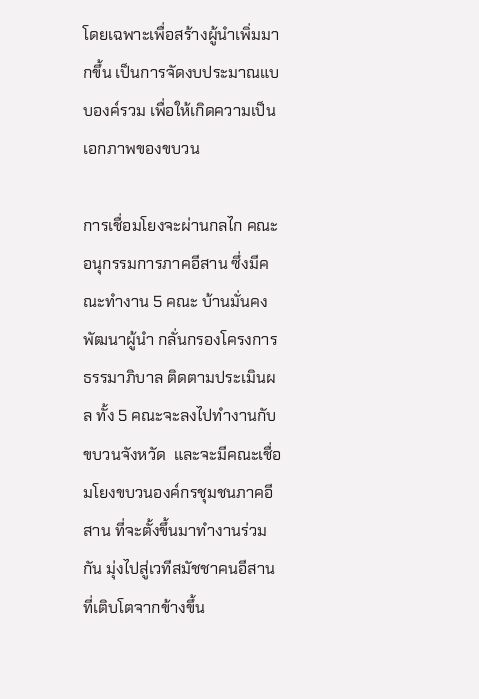โดยเฉพาะเพื่อสร้างผู้นำเพิ่มมากขึ้น เป็นการจัดงบประมาณแบบองค์รวม เพื่อให้เกิดความเป็นเอกภาพของขบวน

การเชื่อมโยงจะผ่านกลไก คณะอนุกรรมการภาคอีสาน ซึ่งมีคณะทำงาน 5 คณะ บ้านมั่นคง พัฒนาผู้นำ กลั่นกรองโครงการ ธรรมาภิบาล ติดตามประเมินผล ทั้ง 5 คณะจะลงไปทำงานกับขบวนจังหวัด  และจะมีคณะเชื่อมโยงขบวนองค์กรชุมชนภาคอีสาน ที่จะตั้งขึ้นมาทำงานร่วมกัน มุ่งไปสู่เวทีสมัชชาคนอีสาน ที่เติบโตจากข้างขึ้น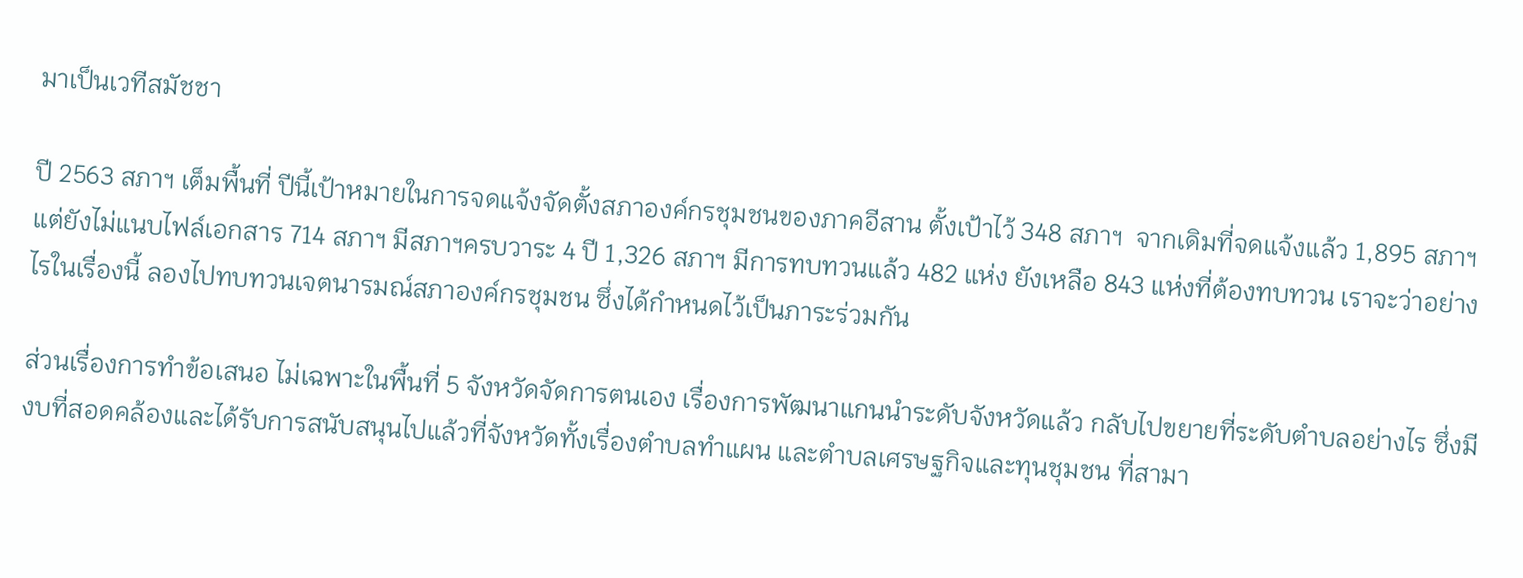มาเป็นเวทีสมัชชา

ปี 2563 สภาฯ เต็มพื้นที่ ปีนี้เป้าหมายในการจดแจ้งจัดตั้งสภาองค์กรชุมชนของภาคอีสาน ตั้งเป้าไว้ 348 สภาฯ  จากเดิมที่จดแจ้งแล้ว 1,895 สภาฯ แต่ยังไม่แนบไฟล์เอกสาร 714 สภาฯ มีสภาฯครบวาระ 4 ปี 1,326 สภาฯ มีการทบทวนแล้ว 482 แห่ง ยังเหลือ 843 แห่งที่ต้องทบทวน เราจะว่าอย่างไรในเรื่องนี้ ลองไปทบทวนเจตนารมณ์สภาองค์กรชุมชน ซึ่งได้กำหนดไว้เป็นภาระร่วมกัน

ส่วนเรื่องการทำข้อเสนอ ไม่เฉพาะในพื้นที่ 5 จังหวัดจัดการตนเอง เรื่องการพัฒนาแกนนำระดับจังหวัดแล้ว กลับไปขยายที่ระดับตำบลอย่างไร ซึ่งมีงบที่สอดคล้องและได้รับการสนับสนุนไปแล้วที่จังหวัดทั้งเรื่องตำบลทำแผน และตำบลเศรษฐกิจและทุนชุมชน ที่สามา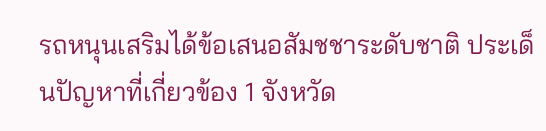รถหนุนเสริมได้ข้อเสนอสัมชชาระดับชาติ ประเด็นปัญหาที่เกี่ยวข้อง 1 จังหวัด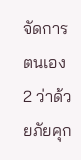จัดการตนเอง 2 ว่าด้วยภัยคุก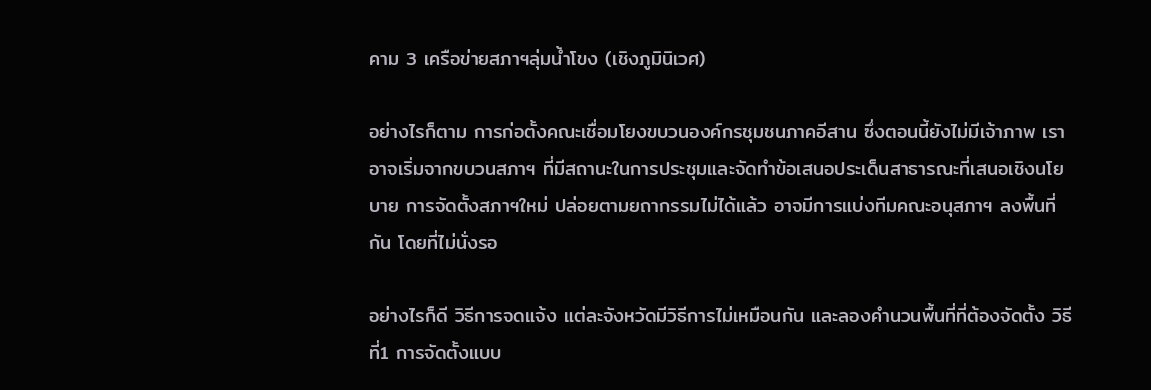คาม 3 เครือข่ายสภาฯลุ่มน้ำโขง (เชิงภูมินิเวศ)

อย่างไรก็ตาม การก่อตั้งคณะเชื่อมโยงขบวนองค์กรชุมชนภาคอีสาน ซึ่งตอนนี้ยังไม่มีเจ้าภาพ เราอาจเริ่มจากขบวนสภาฯ ที่มีสถานะในการประชุมและจัดทำข้อเสนอประเด็นสาธารณะที่เสนอเชิงนโยบาย การจัดตั้งสภาฯใหม่ ปล่อยตามยถากรรมไม่ได้แล้ว อาจมีการแบ่งทีมคณะอนุสภาฯ ลงพื้นที่กัน โดยที่ไม่นั่งรอ

อย่างไรก็ดี วิธีการจดแจ้ง แต่ละจังหวัดมีวิธีการไม่เหมือนกัน และลองคำนวนพื้นที่ที่ต้องจัดตั้ง วิธีที่1 การจัดตั้งแบบ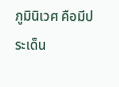ภูมินิเวศ คือมีประเด็น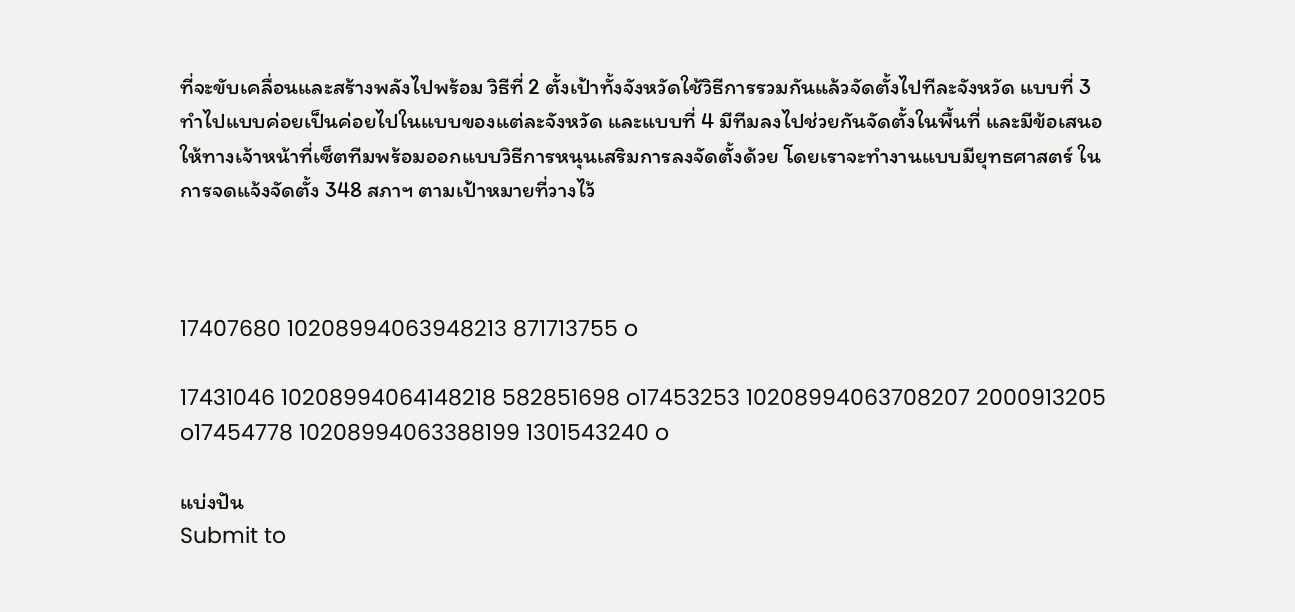ที่จะขับเคลื่อนและสร้างพลังไปพร้อม วิธีที่ 2 ตั้งเป้าทั้งจังหวัดใช้วิธีการรวมกันแล้วจัดตั้งไปทีละจังหวัด แบบที่ 3 ทำไปแบบค่อยเป็นค่อยไปในแบบของแต่ละจังหวัด และแบบที่ 4 มีทีมลงไปช่วยกันจัดตั้งในพื้นที่ และมีข้อเสนอให้ทางเจ้าหน้าที่เซ็ตทีมพร้อมออกแบบวิธีการหนุนเสริมการลงจัดตั้งด้วย โดยเราจะทำงานแบบมียุทธศาสตร์ ในการจดแจ้งจัดตั้ง 348 สภาฯ ตามเป้าหมายที่วางไว้



17407680 10208994063948213 871713755 o

17431046 10208994064148218 582851698 o17453253 10208994063708207 2000913205 o17454778 10208994063388199 1301543240 o

แบ่งปัน
Submit to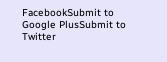FacebookSubmit to Google PlusSubmit to Twitter